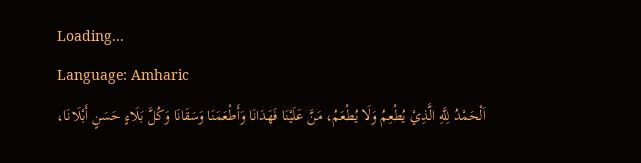Loading...
Language: Amharic
اَلْحَمْدُ لِلَّهِ الَّذِيْ يُطْعِمُ وَلَا يُطْعَمُ، مَنَّ عَلَيْنَا فَهَدَانَا وَأَطْعَمَنَا وَسَقَانَا وَكُلَّ بَلَاءٍ حَسَنٍ أَبْلَانَا،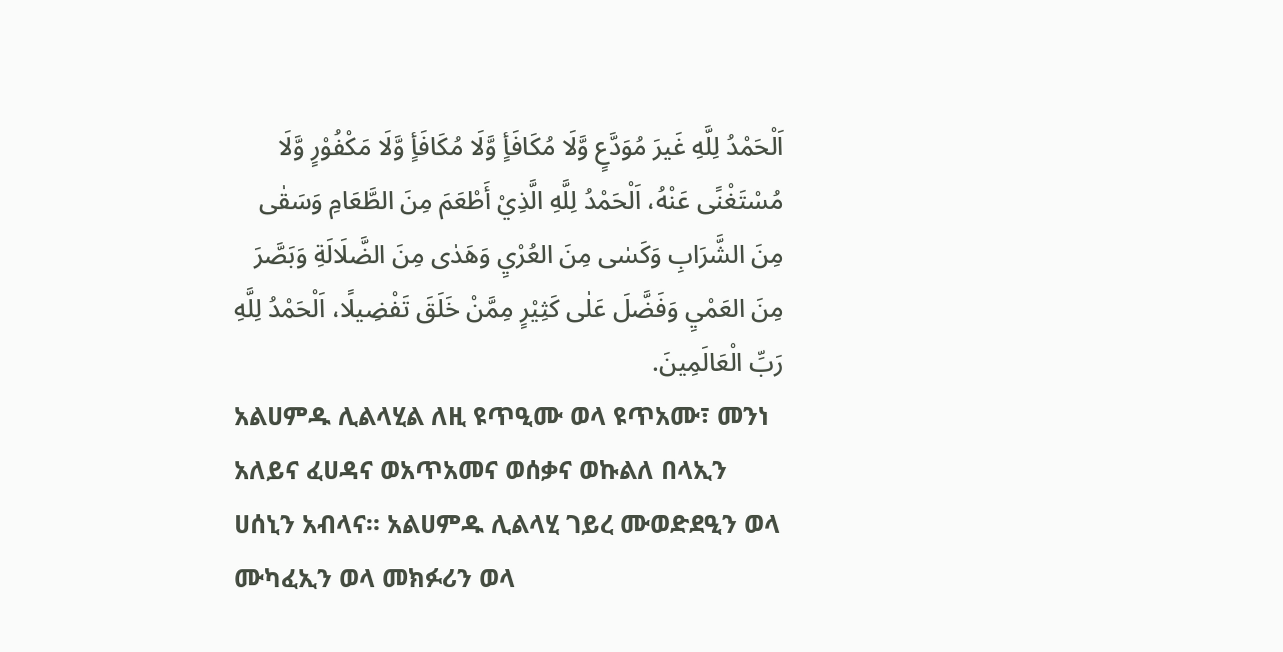اَلْحَمْدُ لِلَّهِ غَيرَ مُوَدَّعٍ وَّلَا مُكَافَأٍ وَّلَا مُكَافَأٍ وَّلَا مَكْفُوْرٍ وَّلَا مُسْتَغْنًى عَنْهُ، اَلْحَمْدُ لِلَّهِ الَّذِيْ أَطْعَمَ مِنَ الطَّعَامِ وَسَقٰى مِنَ الشَّرَابِ وَكَسٰی مِنَ العُرْيِ وَهَدٰى مِنَ الضَّلَالَةِ وَبَصَّرَ مِنَ العَمْيِ وَفَضَّلَ عَلٰى كَثِيْرٍ مِمَّنْ خَلَقَ تَفْضِيلًا، اَلْحَمْدُ لِلَّهِ رَبِّ الْعَالَمِينَ.
አልሀምዱ ሊልላሂል ለዚ ዩጥዒሙ ወላ ዩጥአሙ፣ መንነ አለይና ፈሀዳና ወአጥአመና ወሰቃና ወኩልለ በላኢን ሀሰኒን አብላና። አልሀምዱ ሊልላሂ ገይረ ሙወድደዒን ወላ ሙካፈኢን ወላ መክፉሪን ወላ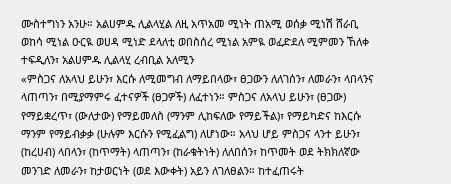ሙስተግነን አንሁ። አልሀምዱ ሊልላሂል ለዚ አጥአመ ሚነት ጠአሚ ወሰቃ ሚነሽ ሸራቢ ወከሳ ሚነል ዑርዪ ወሀዳ ሚነድ ደላለቲ ወበስሰረ ሚነል አምዪ ወፈድደለ ሚምመን ኸለቀ ተፍዲለን፣ አልሀምዱ ሊልላሂ ረብቢል አለሚን
«ምስጋና ለአላህ ይሁን፣ እርሱ ለሚመግብ ለማይበላው፣ ፀጋውን ለለገሰን፣ ለመራን፣ ላበላንና ላጠጣን፣ በሚያማምሩ ፈተናዎች (ፀጋዎች) ለፈተነን። ምስጋና ለአላህ ይሁን፣ (ፀጋው) የማይቋረጥ፣ (ውለታው) የማይመለስ (ማንም ሊከፍለው የማይችል)፣ የማይካድና ከእርሱ ማንም የማይብቃቃ (ሁሉም እርሱን የሚፈልግ) ለሆነው። አላህ ሆይ ምስጋና ላንተ ይሁን፣ (ከረሀብ) ላበላን፣ (ከጥማት) ላጠጣን፣ (ከራቁትነት) ለለበሰን፣ ከጥመት ወደ ትክክለኛው መንገድ ለመራን፣ ከታወርነት (ወደ እውቀት) አይን ለገለፀልን። ከተፈጠሩት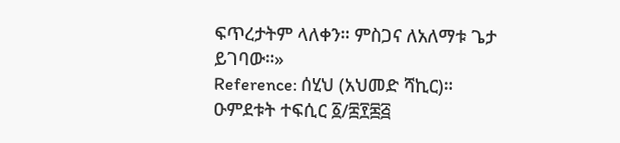ፍጥረታትም ላለቀን። ምስጋና ለአለማቱ ጌታ ይገባው።»
Reference: ሰሂህ (አህመድ ሻኪር)። ዑምደቱት ተፍሲር ፩/፰፻፷፭